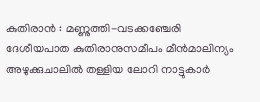കുതിരാൻ : മണ്ണുത്തി-വടക്കഞ്ചേരി ദേശീയപാത കുതിരാനുസമീപം മീൻമാലിന്യം അഴുക്കുചാലിൽ തള്ളിയ ലോറി നാട്ടുകാർ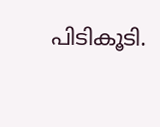പിടികൂടി.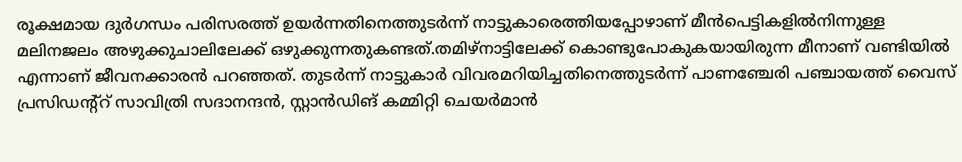രൂക്ഷമായ ദുർഗന്ധം പരിസരത്ത് ഉയർന്നതിനെത്തുടർന്ന് നാട്ടുകാരെത്തിയപ്പോഴാണ് മീൻപെട്ടികളിൽനിന്നുള്ള മലിനജലം അഴുക്കുചാലിലേക്ക് ഒഴുക്കുന്നതുകണ്ടത്.തമിഴ്നാട്ടിലേക്ക് കൊണ്ടുപോകുകയായിരുന്ന മീനാണ് വണ്ടിയിൽ എന്നാണ് ജീവനക്കാരൻ പറഞ്ഞത്. തുടർന്ന് നാട്ടുകാർ വിവരമറിയിച്ചതിനെത്തുടർന്ന് പാണഞ്ചേരി പഞ്ചായത്ത് വൈസ് പ്രസിഡന്റ്റ് സാവിത്രി സദാനന്ദൻ, സ്റ്റാൻഡിങ് കമ്മിറ്റി ചെയർമാൻ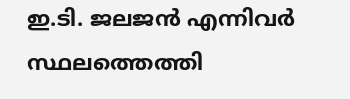ഇ.ടി. ജലജൻ എന്നിവർ സ്ഥലത്തെത്തി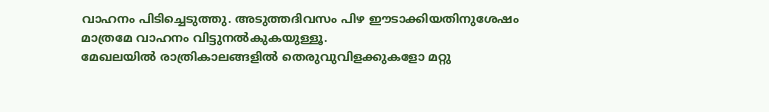വാഹനം പിടിച്ചെടുത്തു. അടുത്തദിവസം പിഴ ഈടാക്കിയതിനുശേഷം മാത്രമേ വാഹനം വിട്ടുനൽകുകയുള്ളൂ.
മേഖലയിൽ രാത്രികാലങ്ങളിൽ തെരുവുവിളക്കുകളോ മറ്റു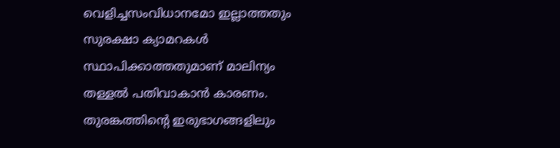വെളിച്ചസംവിധാനമോ ഇല്ലാത്തതും സുരക്ഷാ ക്യാമറകൾ സ്ഥാപിക്കാത്തതുമാണ് മാലിന്യം തള്ളൽ പതിവാകാൻ കാരണം. തുരങ്കത്തിന്റെ ഇരുഭാഗങ്ങളിലും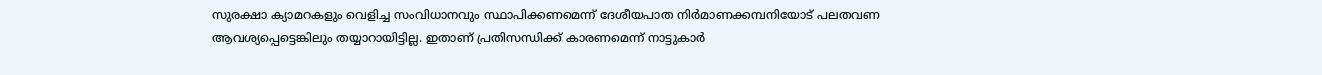സുരക്ഷാ ക്യാമറകളും വെളിച്ച സംവിധാനവും സ്ഥാപിക്കണമെന്ന് ദേശീയപാത നിർമാണക്കമ്പനിയോട് പലതവണ ആവശ്യപ്പെട്ടെങ്കിലും തയ്യാറായിട്ടില്ല. ഇതാണ് പ്രതിസന്ധിക്ക് കാരണമെന്ന് നാട്ടുകാർ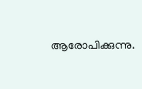ആരോപിക്കുന്നു.